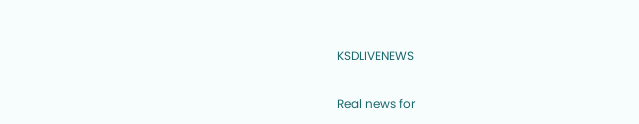KSDLIVENEWS

Real news for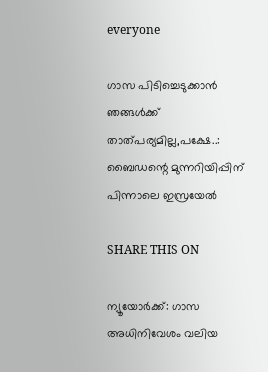everyone

ഗാസ പിടിച്ചെടുക്കാന്‍ ഞങ്ങള്‍ക്ക് താത്പര്യമില്ല,പക്ഷേ..: ബൈഡന്റെ മുന്നറിയിപ്പിന് പിന്നാലെ ഇസ്രയേല്‍

SHARE THIS ON

ന്യൂയോര്‍ക്ക്: ഗാസ അധിനിവേശം വലിയ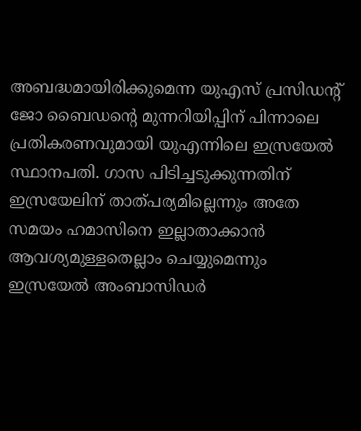അബദ്ധമായിരിക്കുമെന്ന യുഎസ് പ്രസിഡന്റ് ജോ ബൈഡന്റെ മുന്നറിയിപ്പിന് പിന്നാലെ പ്രതികരണവുമായി യുഎന്നിലെ ഇസ്രയേല്‍ സ്ഥാനപതി. ഗാസ പിടിച്ചടുക്കുന്നതിന് ഇസ്രയേലിന് താത്പര്യമില്ലെന്നും അതേ സമയം ഹമാസിനെ ഇല്ലാതാക്കാന്‍ ആവശ്യമുള്ളതെല്ലാം ചെയ്യുമെന്നും ഇസ്രയേല്‍ അംബാസിഡര്‍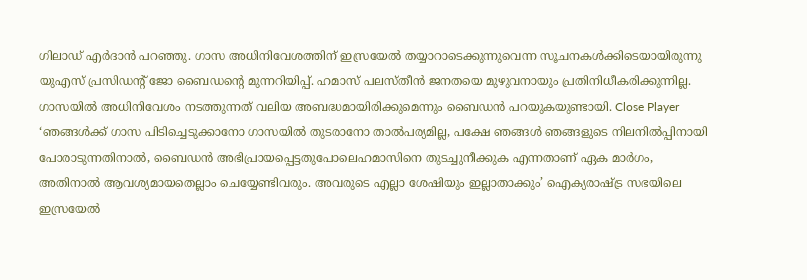ഗിലാഡ് എര്‍ദാന്‍ പറഞ്ഞു. ഗാസ അധിനിവേശത്തിന് ഇസ്രയേല്‍ തയ്യാറാടെക്കുന്നുവെന്ന സൂചനകള്‍ക്കിടെയായിരുന്നു യുഎസ് പ്രസിഡന്റ് ജോ ബൈഡന്റെ മുന്നറിയിപ്പ്. ഹമാസ് പലസ്തീന്‍ ജനതയെ മുഴുവനായും പ്രതിനിധീകരിക്കുന്നില്ല. ഗാസയില്‍ അധിനിവേശം നടത്തുന്നത് വലിയ അബദ്ധമായിരിക്കുമെന്നും ബൈഡന്‍ പറയുകയുണ്ടായി. Close Player ‘ഞങ്ങള്‍ക്ക് ഗാസ പിടിച്ചെടുക്കാനോ ഗാസയില്‍ തുടരാനോ താല്‍പര്യമില്ല, പക്ഷേ ഞങ്ങള്‍ ഞങ്ങളുടെ നിലനില്‍പ്പിനായി പോരാടുന്നതിനാല്‍, ബൈഡന്‍ അഭിപ്രായപ്പെട്ടതുപോലെഹമാസിനെ തുടച്ചുനീക്കുക എന്നതാണ് ഏക മാര്‍ഗം, അതിനാല്‍ ആവശ്യമായതെല്ലാം ചെയ്യേണ്ടിവരും. അവരുടെ എല്ലാ ശേഷിയും ഇല്ലാതാക്കും’ ഐക്യരാഷ്ട്ര സഭയിലെ ഇസ്രയേല്‍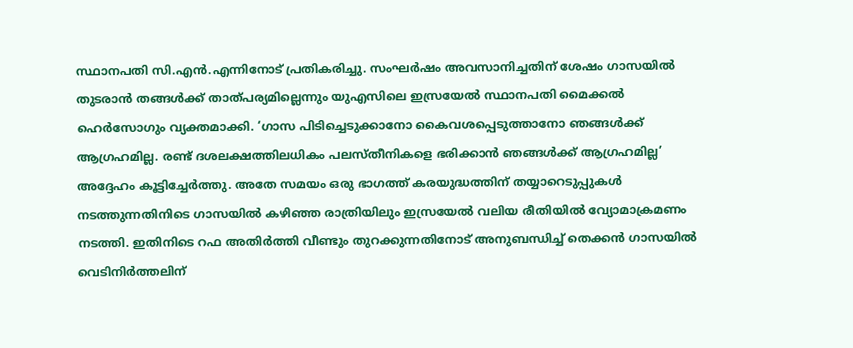സ്ഥാനപതി സി.എന്‍.എന്നിനോട് പ്രതികരിച്ചു. സംഘര്‍ഷം അവസാനിച്ചതിന് ശേഷം ഗാസയില്‍ തുടരാന്‍ തങ്ങള്‍ക്ക് താത്പര്യമില്ലെന്നും യുഎസിലെ ഇസ്രയേല്‍ സ്ഥാനപതി മൈക്കല്‍ ഹെര്‍സോഗും വ്യക്തമാക്കി. ‘ഗാസ പിടിച്ചെടുക്കാനോ കൈവശപ്പെടുത്താനോ ഞങ്ങള്‍ക്ക് ആഗ്രഹമില്ല. രണ്ട് ദശലക്ഷത്തിലധികം പലസ്തീനികളെ ഭരിക്കാന്‍ ഞങ്ങള്‍ക്ക് ആഗ്രഹമില്ല’ അദ്ദേഹം കൂട്ടിച്ചേര്‍ത്തു. അതേ സമയം ഒരു ഭാഗത്ത് കരയുദ്ധത്തിന് തയ്യാറെടുപ്പുകള്‍ നടത്തുന്നതിനിടെ ഗാസയില്‍ കഴിഞ്ഞ രാത്രിയിലും ഇസ്രയേല്‍ വലിയ രീതിയില്‍ വ്യോമാക്രമണം നടത്തി. ഇതിനിടെ റഫ അതിര്‍ത്തി വീണ്ടും തുറക്കുന്നതിനോട് അനുബന്ധിച്ച് തെക്കന്‍ ഗാസയില്‍ വെടിനിര്‍ത്തലിന്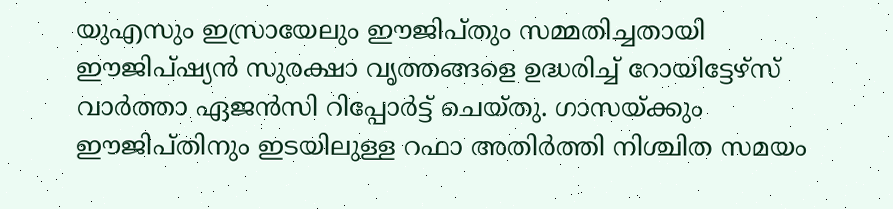യുഎസും ഇസ്രായേലും ഈജിപ്തും സമ്മതിച്ചതായി ഈജിപ്ഷ്യന്‍ സുരക്ഷാ വൃത്തങ്ങളെ ഉദ്ധരിച്ച് റോയിട്ടേഴ്സ് വാര്‍ത്താ ഏജന്‍സി റിപ്പോര്‍ട്ട് ചെയ്തു. ഗാസയ്ക്കും ഈജിപ്തിനും ഇടയിലുള്ള റഫാ അതിര്‍ത്തി നിശ്ചിത സമയം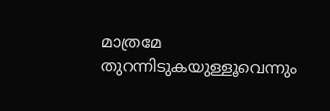മാത്രമേ തുറന്നിടുകയുള്ളൂവെന്നും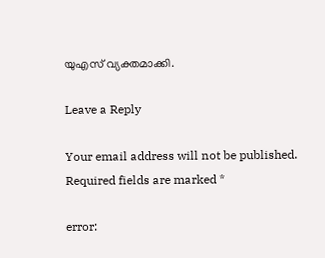യുഎസ് വ്യക്തമാക്കി.

Leave a Reply

Your email address will not be published. Required fields are marked *

error: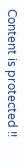Content is protected !!